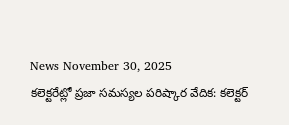News November 30, 2025
కలెక్టరేట్లో ప్రజా సమస్యల పరిష్కార వేదిక: కలెక్టర్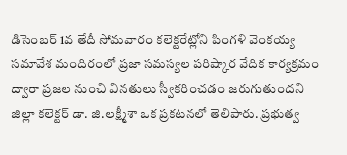డిసెంబర్ 1వ తేదీ సోమవారం కలెక్టరేట్లోని పింగళి వెంకయ్య సమావేశ మందిరంలో ప్రజా సమస్యల పరిష్కార వేదిక కార్యక్రమం ద్వారా ప్రజల నుంచి వినతులు స్వీకరించడం జరుగుతుందని జిల్లా కలెక్టర్ డా. జి.లక్ష్మీశా ఒక ప్రకటనలో తెలిపారు. ప్రభుత్వ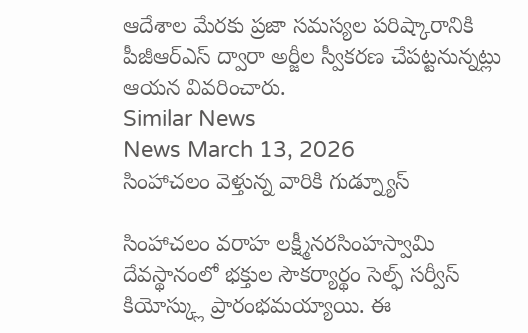ఆదేశాల మేరకు ప్రజా సమస్యల పరిష్కారానికి పీజీఆర్ఎస్ ద్వారా అర్జీల స్వీకరణ చేపట్టనున్నట్లు ఆయన వివరించారు.
Similar News
News March 13, 2026
సింహాచలం వెళ్తున్న వారికి గుడ్న్యూస్

సింహాచలం వరాహ లక్ష్మీనరసింహస్వామి దేవస్థానంలో భక్తుల సౌకర్యార్థం సెల్ఫ్ సర్వీస్ కియోస్క్లు ప్రారంభమయ్యాయి. ఈ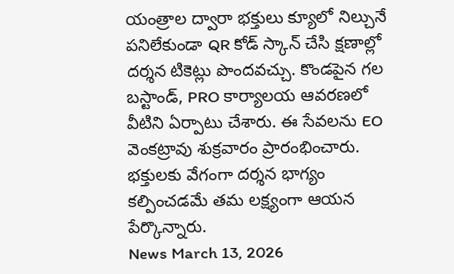యంత్రాల ద్వారా భక్తులు క్యూలో నిల్చునే పనిలేకుండా QR కోడ్ స్కాన్ చేసి క్షణాల్లో దర్శన టికెట్లు పొందవచ్చు. కొండపైన గల బస్టాండ్, PRO కార్యాలయ ఆవరణలో వీటిని ఏర్పాటు చేశారు. ఈ సేవలను EO వెంకట్రావు శుక్రవారం ప్రారంభించారు. భక్తులకు వేగంగా దర్శన భాగ్యం కల్పించడమే తమ లక్ష్యంగా ఆయన పేర్కొన్నారు.
News March 13, 2026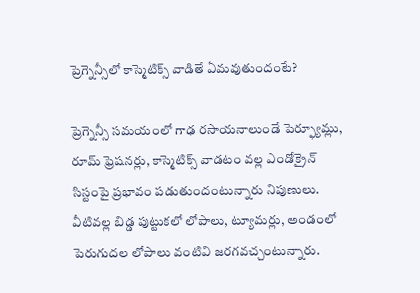ప్రెగ్నెన్సీలో కాస్మెటిక్స్ వాడితే ఏమవుతుందంటే?

ప్రెగ్నెన్సీ సమయంలో గాఢ రసాయనాలుండే పెర్ఫ్యూమ్లు, రూమ్ ఫ్రెషనర్లు, కాస్మెటిక్స్ వాడటం వల్ల ఎండోక్రైన్ సిస్టంపై ప్రభావం పడుతుందంటున్నారు నిపుణులు. వీటివల్ల బిడ్డ పుట్టుకలో లోపాలు, ట్యూమర్లు, అండంలో పెరుగుదల లోపాలు వంటివి జరగవచ్చంటున్నారు.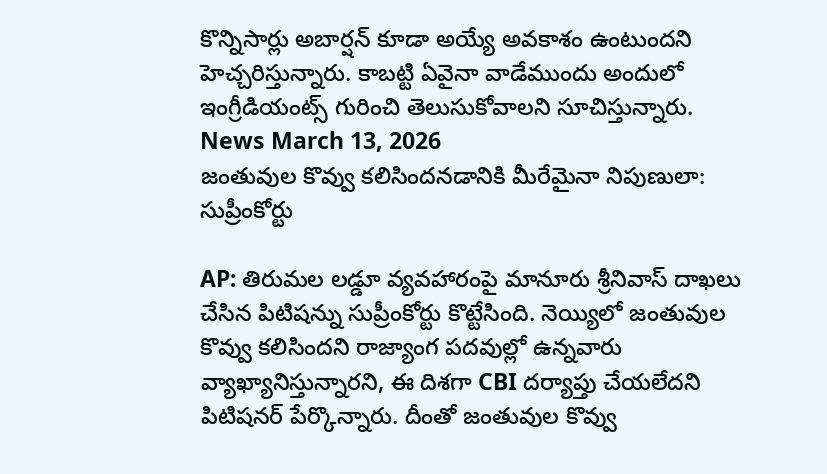కొన్నిసార్లు అబార్షన్ కూడా అయ్యే అవకాశం ఉంటుందని హెచ్చరిస్తున్నారు. కాబట్టి ఏవైనా వాడేముందు అందులో ఇంగ్రీడియంట్స్ గురించి తెలుసుకోవాలని సూచిస్తున్నారు.
News March 13, 2026
జంతువుల కొవ్వు కలిసిందనడానికి మీరేమైనా నిపుణులా: సుప్రీంకోర్టు

AP: తిరుమల లడ్డూ వ్యవహారంపై మానూరు శ్రీనివాస్ దాఖలు చేసిన పిటిషన్ను సుప్రీంకోర్టు కొట్టేసింది. నెయ్యిలో జంతువుల కొవ్వు కలిసిందని రాజ్యాంగ పదవుల్లో ఉన్నవారు వ్యాఖ్యానిస్తున్నారని, ఈ దిశగా CBI దర్యాప్తు చేయలేదని పిటిషనర్ పేర్కొన్నారు. దీంతో జంతువుల కొవ్వు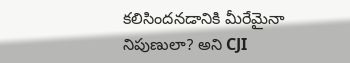కలిసిందనడానికి మీరేమైనా నిపుణులా? అని CJI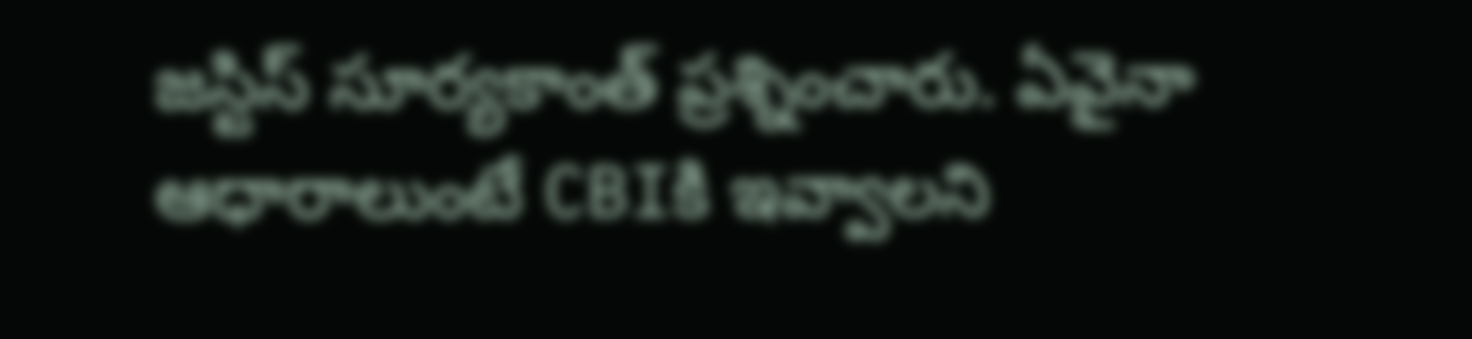జస్టిస్ సూర్యకాంత్ ప్రశ్నించారు. ఏవైనా ఆధారాలుంటే CBIకి ఇవ్వాలని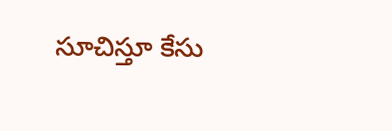సూచిస్తూ కేసు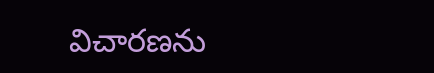విచారణను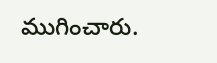ముగించారు.